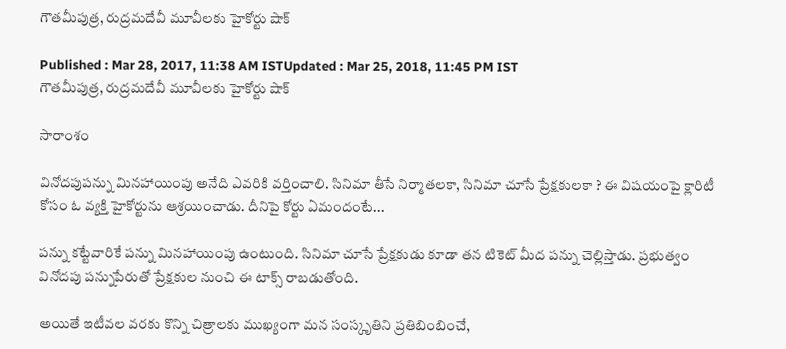గౌతమీపుత్ర, రుద్రమదేవీ మూవీలకు హైకోర్టు షాక్

Published : Mar 28, 2017, 11:38 AM ISTUpdated : Mar 25, 2018, 11:45 PM IST
గౌతమీపుత్ర, రుద్రమదేవీ మూవీలకు హైకోర్టు షాక్

సారాంశం

వినోదపుపన్ను మినహాయింపు అనేది ఎవరికి వర్తించాలి. సినిమా తీసే నిర్మాతలకా, సినిమా చూసే ప్రేక్షకులకా ? ఈ విషయంపై క్లారిటీ కోసం ఓ వ్యక్తి హైకోర్టును ఆశ్రయించాడు. దీనిపై కోర్టు ఏమందంటే...

పన్ను కట్టేవారికే పన్ను మినహాయింపు ఉంటుంది. సినిమా చూసే ప్రేక్షకుడు కూడా తన టికెట్ మీద పన్ను చెల్లిస్తాడు. ప్రభుత్వం వినోదపు పన్నుపేరుతో ప్రేక్షకుల నుంచి ఈ టాక్స్ రాబడుతోంది.

అయితే ఇటీవల వరకు కొన్ని చిత్రాలకు ముఖ్యంగా మన సంస్కృతిని ప్రతిబింబించే,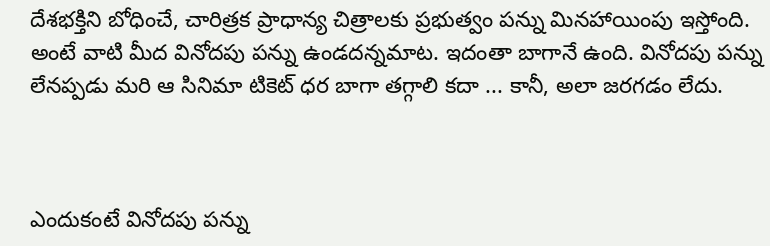దేశభక్తిని బోధించే, చారిత్రక ప్రాధాన్య చిత్రాలకు ప్రభుత్వం పన్ను మినహాయింపు ఇస్తోంది. అంటే వాటి మీద వినోదపు పన్ను ఉండదన్నమాట. ఇదంతా బాగానే ఉంది. వినోదపు పన్ను లేనప్పడు మరి ఆ సినిమా టికెట్ ధర బాగా తగ్గాలి కదా ... కానీ, అలా జరగడం లేదు.



ఎందుకంటే వినోదపు పన్ను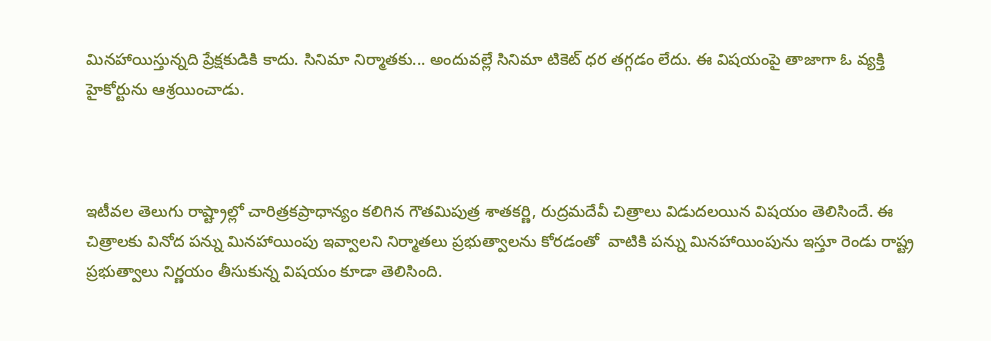మినహాయిస్తున్నది ప్రేక్షకుడికి కాదు. సినిమా నిర్మాతకు... అందువల్లే సినిమా టికెట్ ధర తగ్గడం లేదు. ఈ విషయంపై తాజాగా ఓ వ్యక్తి హైకోర్టును ఆశ్రయించాడు.



ఇటీవల తెలుగు రాష్ట్రాల్లో చారిత్రకప్రాధాన్యం కలిగిన గౌతమిపుత్ర శాతకర్ణి, రుద్రమదేవీ చిత్రాలు విడుదలయిన విషయం తెలిసిందే. ఈ చిత్రాలకు వినోద పన్ను మినహాయింపు ఇవ్వాలని నిర్మాతలు ప్రభుత్వాలను కోరడంతో  వాటికి పన్ను మినహాయింపును ఇస్తూ రెండు రాష్ట్ర ప్రభుత్వాలు నిర్ణయం తీసుకున్న విషయం కూడా తెలిసింది.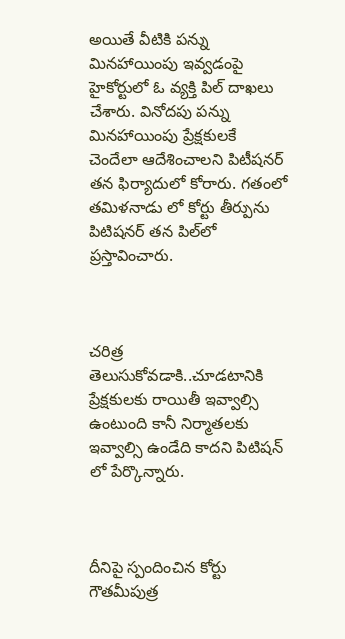అయితే వీటికి పన్ను మినహాయింపు ఇవ్వడంపై  హైకోర్టులో ఓ వ్యక్తి పిల్ దాఖలు చేశారు. వినోదపు పన్ను మినహాయింపు ప్రేక్షకులకే చెందేలా ఆదేశించాలని పిటీషనర్‌ తన ఫిర్యాదులో కోరారు. గతంలో తమిళనాడు లో కోర్టు తీర్పును పిటిషనర్ తన పిల్‌లో ప్రస్తావించారు.



చరిత్ర తెలుసుకోవడాకి..చూడటానికి ప్రేక్షకులకు రాయితీ ఇవ్వాల్సి ఉంటుంది కానీ నిర్మాతలకు ఇవ్వాల్సి ఉండేది కాదని పిటిషన్ లో పేర్కొన్నారు.



దీనిపై స్పందించిన కోర్టు  గౌతమీపుత్ర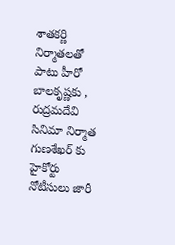శాతకర్ణి నిర్మాతలతో పాటు హీరో బాలకృష్ణకు , రుద్రమదేవి సినిమా నిర్మాత గుణశేఖర్ కు హైకోర్టు నోటీసులు జారీ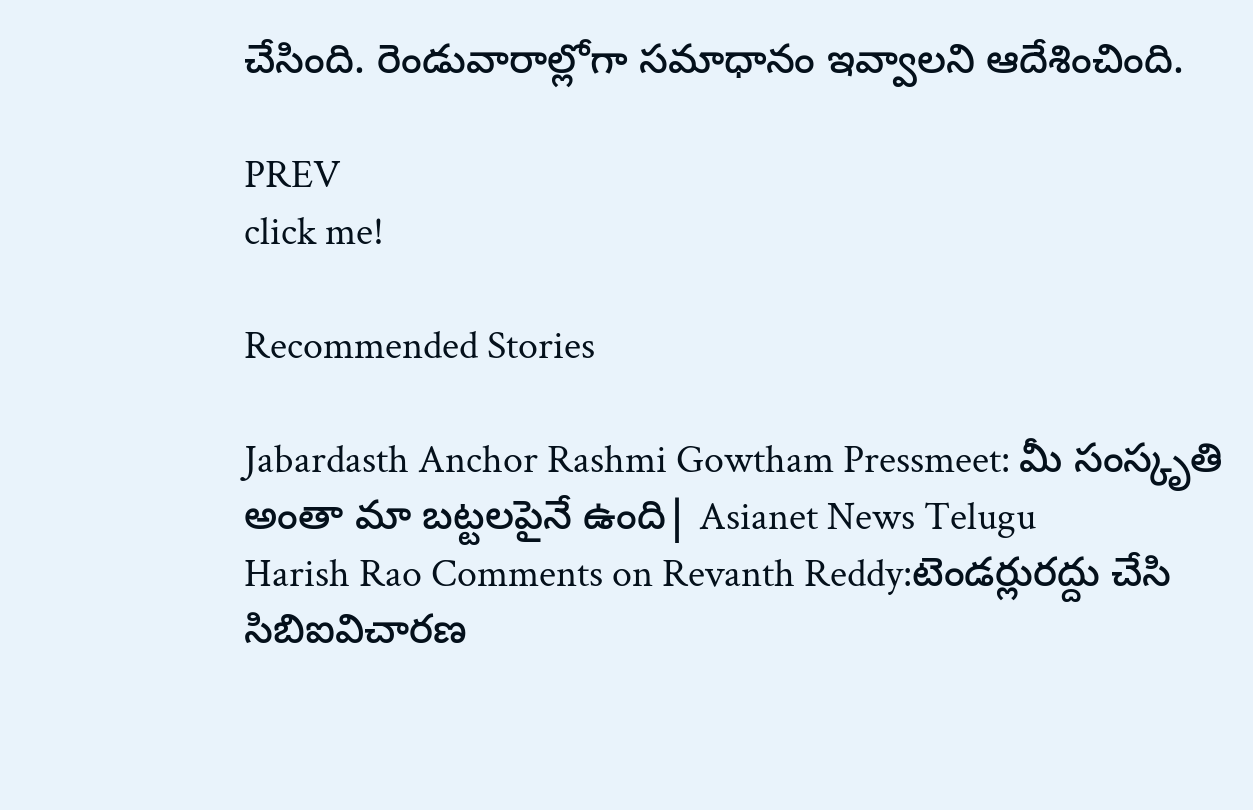చేసింది. రెండువారాల్లోగా సమాధానం ఇవ్వాలని ఆదేశించింది.

PREV
click me!

Recommended Stories

Jabardasth Anchor Rashmi Gowtham Pressmeet: మీ సంస్కృతి అంతా మా బట్టలపైనే ఉంది| Asianet News Telugu
Harish Rao Comments on Revanth Reddy:టెండర్లురద్దు చేసి సిబిఐవిచారణ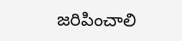జరిపించాలి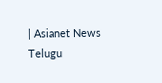| Asianet News Telugu